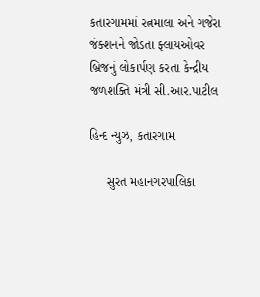કતારગામમાં રત્નમાલા અને ગજેરા જંક્શનને જોડતા ફ્લાયઓવર બ્રિજનું લોકાર્પણ કરતા કેન્દ્રીય જળશક્તિ મંત્રી સી.આર.પાટીલ

હિન્દ ન્યુઝ, કતારગામ

     સુરત મહાનગરપાલિકા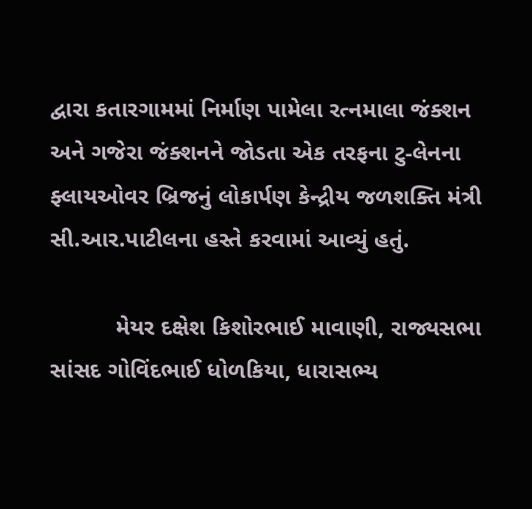દ્વારા કતારગામમાં નિર્માણ પામેલા રત્નમાલા જંક્શન અને ગજેરા જંક્શનને જોડતા એક તરફના ટુ-લેનના ફ્લાયઓવર બ્રિજનું લોકાર્પણ કેન્દ્રીય જળશક્તિ મંત્રી સી.આર.પાટીલના હસ્તે કરવામાં આવ્યું હતું.

          મેયર દક્ષેશ કિશોરભાઈ માવાણી, રાજ્યસભા સાંસદ ગોવિંદભાઈ ધોળકિયા, ધારાસભ્ય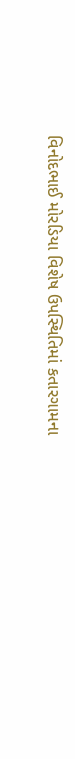વિનોદભાઈ મોરડિયા વિશેષ ઉપસ્થિતિમાં કતારગામના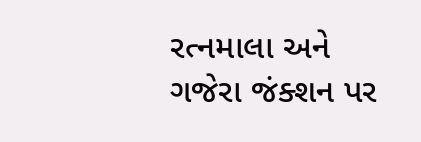રત્નમાલા અને ગજેરા જંક્શન પર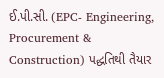ઈ.પી.સી. (EPC- Engineering, Procurement & Construction) પદ્ધતિથી તૈયાર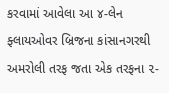કરવામાં આવેલા આ ૪-લેન ફ્લાયઓવર બ્રિજના કાંસાનગરથી અમરોલી તરફ જતા એક તરફના ૨-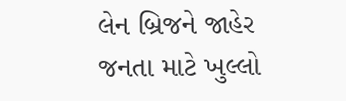લેન બ્રિજને જાહેર જનતા માટે ખુલ્લો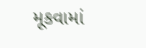મૂકવામાં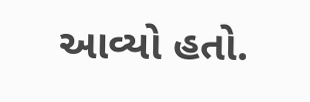આવ્યો હતો.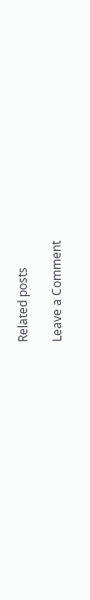Related posts

Leave a Comment